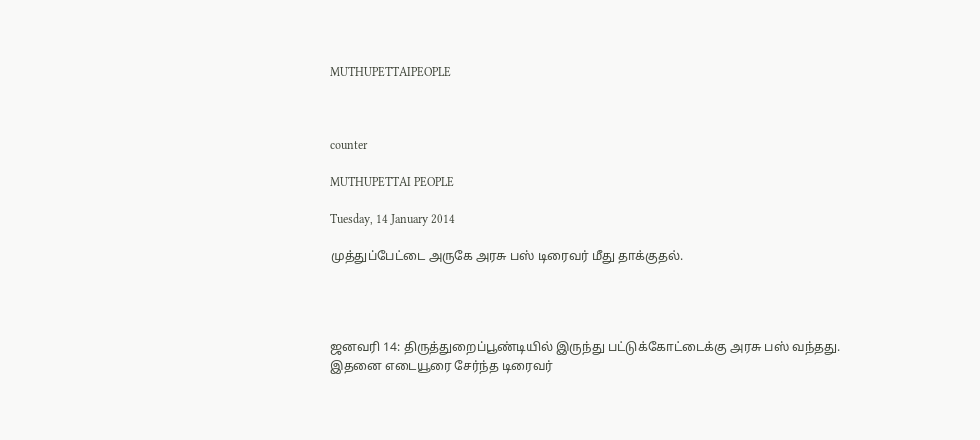MUTHUPETTAIPEOPLE



counter

MUTHUPETTAI PEOPLE

Tuesday, 14 January 2014

முத்துப்பேட்டை அருகே அரசு பஸ் டிரைவர் மீது தாக்குதல்.




ஜனவரி 14: திருத்துறைப்பூண்டியில் இருந்து பட்டுக்கோட்டைக்கு அரசு பஸ் வந்தது. இதனை எடையூரை சேர்ந்த டிரைவர்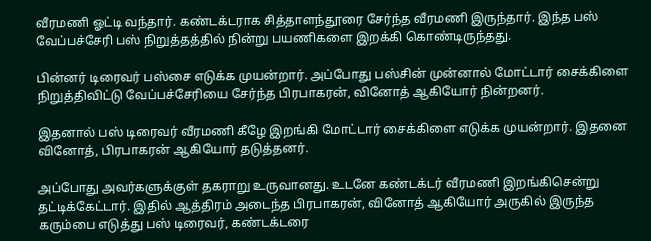வீரமணி ஓட்டி வந்தார். கண்டக்டராக சித்தாளந்தூரை சேர்ந்த வீரமணி இருந்தார். இந்த பஸ் வேப்பச்சேரி பஸ் நிறுத்தத்தில் நின்று பயணிகளை இறக்கி கொண்டிருந்தது.

பின்னர் டிரைவர் பஸ்சை எடுக்க முயன்றார். அப்போது பஸ்சின் முன்னால் மோட்டார் சைக்கிளை நிறுத்திவிட்டு வேப்பச்சேரியை சேர்ந்த பிரபாகரன், வினோத் ஆகியோர் நின்றனர்.

இதனால் பஸ் டிரைவர் வீரமணி கீழே இறங்கி மோட்டார் சைக்கிளை எடுக்க முயன்றார். இதனை வினோத், பிரபாகரன் ஆகியோர் தடுத்தனர்.

அப்போது அவர்களுக்குள் தகராறு உருவானது. உடனே கண்டக்டர் வீரமணி இறங்கிசென்று தட்டிக்கேட்டார். இதில் ஆத்திரம் அடைந்த பிரபாகரன், வினோத் ஆகியோர் அருகில் இருந்த கரும்பை எடுத்து பஸ் டிரைவர், கண்டக்டரை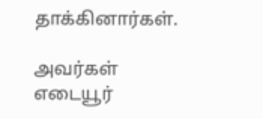தாக்கினார்கள்.

அவர்கள் எடையூர்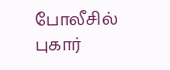போலீசில் புகார்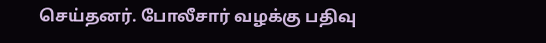செய்தனர். போலீசார் வழக்கு பதிவு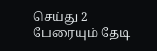செய்து 2 பேரையும் தேடி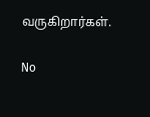வருகிறார்கள்.

No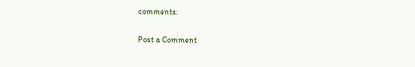comments:

Post a Comment